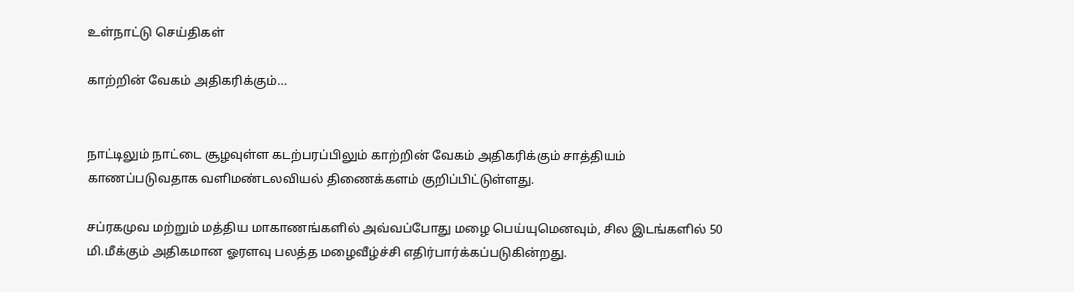உள்நாட்டு செய்திகள்

காற்றின் வேகம் அதிகரிக்கும்…


நாட்டிலும் நாட்டை சூழவுள்ள கடற்பரப்பிலும் காற்றின் வேகம் அதிகரிக்கும் சாத்தியம் காணப்படுவதாக வளிமண்டலவியல் திணைக்களம் குறிப்பிட்டுள்ளது.

சப்ரகமுவ மற்றும் மத்திய மாகாணங்களில் அவ்வப்போது மழை பெய்யுமெனவும், சில இடங்களில் 50 மி.மீக்கும் அதிகமான ஓரளவு பலத்த மழைவீழ்ச்சி எதிர்பார்க்கப்படுகின்றது.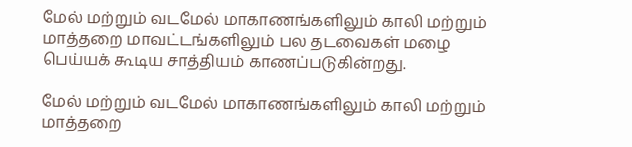மேல் மற்றும் வடமேல் மாகாணங்களிலும் காலி மற்றும் மாத்தறை மாவட்டங்களிலும் பல தடவைகள் மழை பெய்யக் கூடிய சாத்தியம் காணப்படுகின்றது.

மேல் மற்றும் வடமேல் மாகாணங்களிலும் காலி மற்றும் மாத்தறை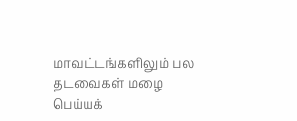மாவட்டங்களிலும் பல தடவைகள் மழை பெய்யக்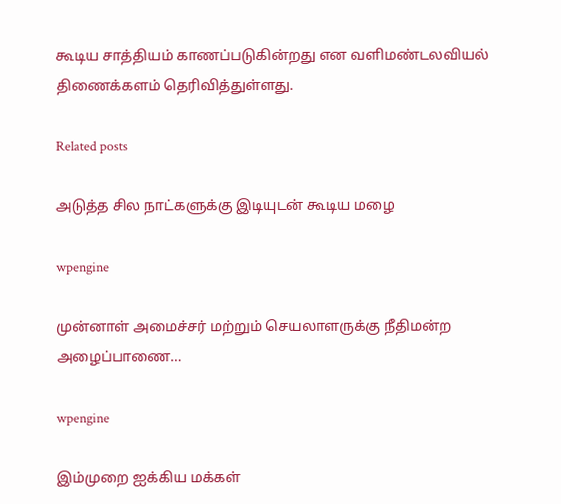கூடிய சாத்தியம் காணப்படுகின்றது என வளிமண்டலவியல் திணைக்களம் தெரிவித்துள்ளது.

Related posts

அடுத்த சில நாட்களுக்கு இடியுடன் கூடிய மழை

wpengine

முன்னாள் அமைச்சர் மற்றும் செயலாளருக்கு நீதிமன்ற அழைப்பாணை…

wpengine

இம்முறை ஐக்கிய மக்கள்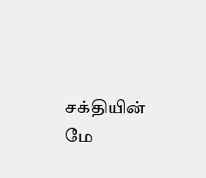சக்தியின் மே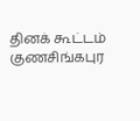தினக் கூட்டம் குணசிங்கபுர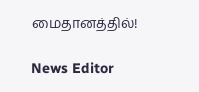மைதானத்தில்!

News Editor